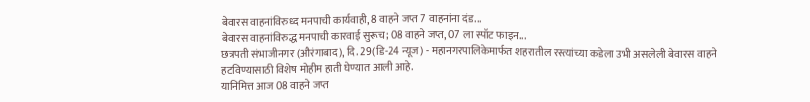बेवारस वाहनांविरुध्द मनपाची कार्यवाही, 8 वाहने जप्त 7 वाहनांना दंड...
बेवारस वाहनांविरुद्ध मनपाची कारवाई सुरूच; 08 वाहने जप्त, 07 ला स्पॉट फाइन...
छत्रपती संभाजीनगर (औरंगाबाद), दि. 29(डि-24 न्यूज) - महानगरपालिकेमार्फत शहरातील रस्त्यांच्या कडेला उभी असलेली बेवारस वाहने हटविण्यासाठी विशेष मोहीम हाती घेण्यात आली आहे.
यानिमित्त आज 08 वाहने जप्त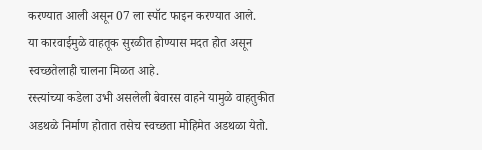करण्यात आली असून 07 ला स्पॉट फाइन करण्यात आले.
या कारवाईमुळे वाहतूक सुरळीत होण्यास मदत होत असून स्वच्छतेलाही चालना मिळत आहे.
रस्त्यांच्या कडेला उभी असलेली बेवारस वाहने यामुळे वाहतुकीत अडथळे निर्माण होतात तसेच स्वच्छता मोहिमेत अडथळा येतो.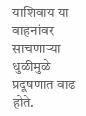याशिवाय या वाहनांवर साचणाऱ्या धुळीमुळे प्रदूषणात वाढ होते.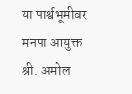या पार्श्वभूमीवर मनपा आयुक्त श्री. अमोल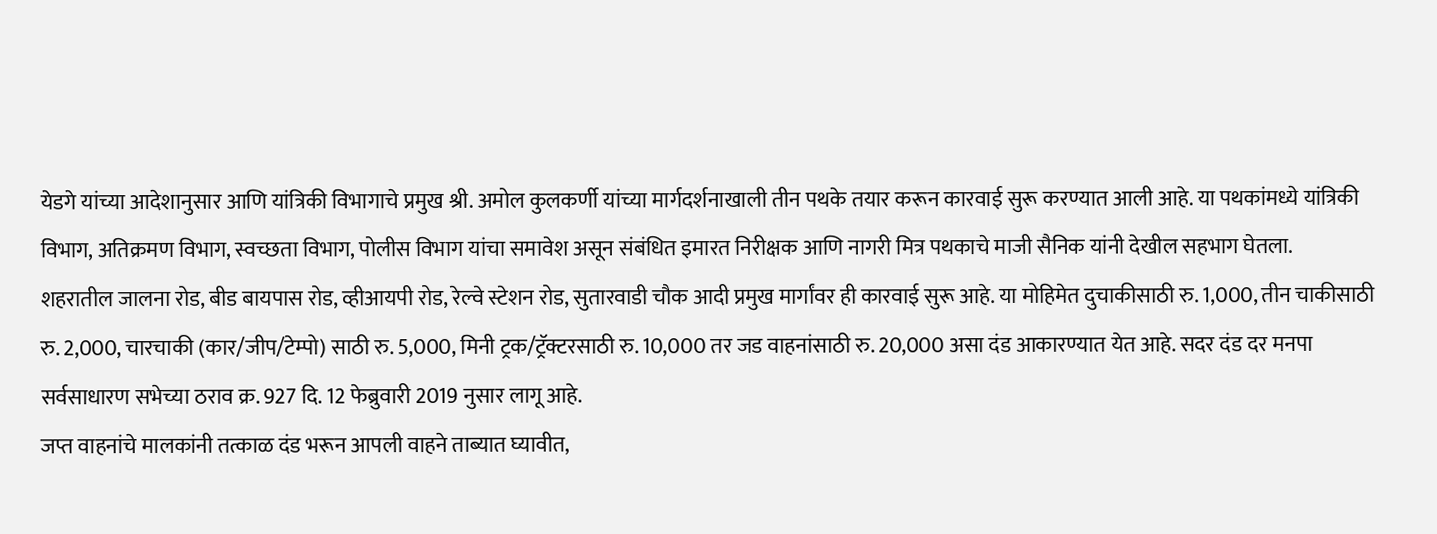येडगे यांच्या आदेशानुसार आणि यांत्रिकी विभागाचे प्रमुख श्री. अमोल कुलकर्णी यांच्या मार्गदर्शनाखाली तीन पथके तयार करून कारवाई सुरू करण्यात आली आहे. या पथकांमध्ये यांत्रिकी विभाग, अतिक्रमण विभाग, स्वच्छता विभाग, पोलीस विभाग यांचा समावेश असून संबंधित इमारत निरीक्षक आणि नागरी मित्र पथकाचे माजी सैनिक यांनी देखील सहभाग घेतला.
शहरातील जालना रोड, बीड बायपास रोड, व्हीआयपी रोड, रेल्वे स्टेशन रोड, सुतारवाडी चौक आदी प्रमुख मार्गांवर ही कारवाई सुरू आहे. या मोहिमेत दुचाकीसाठी रु. 1,000, तीन चाकीसाठी रु. 2,000, चारचाकी (कार/जीप/टेम्पो) साठी रु. 5,000, मिनी ट्रक/ट्रॅक्टरसाठी रु. 10,000 तर जड वाहनांसाठी रु. 20,000 असा दंड आकारण्यात येत आहे. सदर दंड दर मनपा सर्वसाधारण सभेच्या ठराव क्र. 927 दि. 12 फेब्रुवारी 2019 नुसार लागू आहे.
जप्त वाहनांचे मालकांनी तत्काळ दंड भरून आपली वाहने ताब्यात घ्यावीत,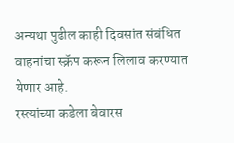अन्यथा पुढील काही दिवसांत संबंधित वाहनांचा स्क्रॅप करून लिलाव करण्यात येणार आहे.
रस्त्यांच्या कडेला बेवारस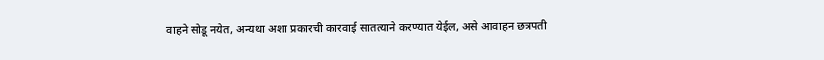वाहने सोडू नयेत, अन्यथा अशा प्रकारची कारवाई सातत्याने करण्यात येईल, असे आवाहन छत्रपती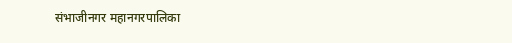संभाजीनगर महानगरपालिका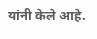यांनी केले आहे.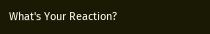What's Your Reaction?